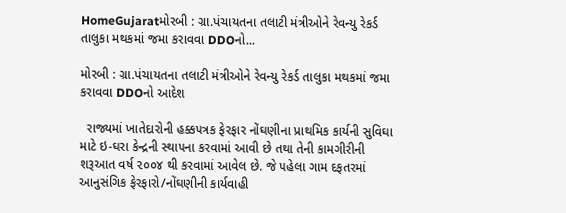HomeGujaratમોરબી : ગ્રા.પંચાયતના તલાટી મંત્રીઓને રેવન્યુ રેકર્ડ તાલુકા મથકમાં જમા કરાવવા DDOનો...

મોરબી : ગ્રા.પંચાયતના તલાટી મંત્રીઓને રેવન્યુ રેકર્ડ તાલુકા મથકમાં જમા કરાવવા DDOનો આદેશ

  રાજ્યમાં ખાતેદારોની હક્ક૫ત્રક ફેરફાર નોંઘણીના પ્રાથમિક કાર્યની સુવિઘા માટે ઇ-ઘરા કેન્દ્રની સ્થા૫ના કરવામાં આવી છે તથા તેની કામગીરીની શરૂઆત વર્ષ ૨૦૦૪ થી કરવામાં આવેલ છે. જે ૫હેલા ગામ દફતરમાં આનુસંગિક ફેરફારો/નોંઘણીની કાર્યવાહી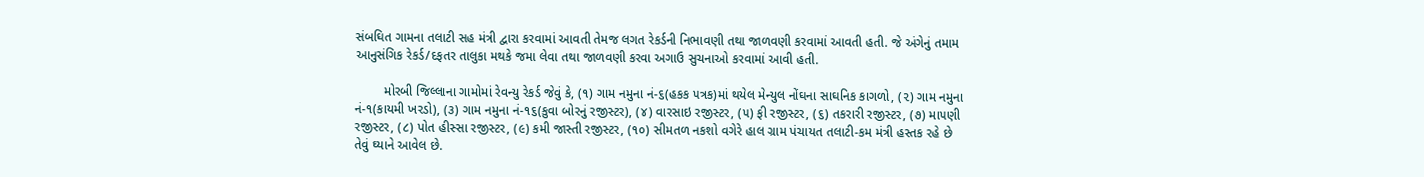સંબઘિત ગામના તલાટી સહ મંત્રી દ્વારા કરવામાં આવતી તેમજ લગત રેકર્ડની નિભાવણી તથા જાળવણી કરવામાં આવતી હતી. જે અંગેનું તમામ આનુસંગિક રેકર્ડ/દફતર તાલુકા મથકે જમા લેવા તથા જાળવણી કરવા અગાઉ સુચનાઓ કરવામાં આવી હતી.

        મોરબી જિલ્લાના ગામોમાં રેવન્યુ રેકર્ડ જેવું કે, (૧) ગામ નમુના નં-૬(હકક ૫ત્રક)માં થયેલ મેન્યુલ નોંઘના સાઘનિક કાગળો, (૨) ગામ નમુના નં-૧(કાયમી ખરડો), (૩) ગામ નમુના નં-૧૬(કુવા બોરનું રજીસ્ટર), (૪) વારસાઇ રજીસ્ટર, (૫) ફી રજીસ્ટર, (૬) તકરારી રજીસ્ટર, (૭) મા૫ણી રજીસ્ટર, (૮) પોત હીસ્સા રજીસ્ટર, (૯) કમી જાસ્તી રજીસ્ટર, (૧૦) સીમતળ નકશો વગેરે હાલ ગ્રામ પંચાયત તલાટી-કમ મંત્રી હસ્તક રહે છે તેવું ઘ્યાને આવેલ છે.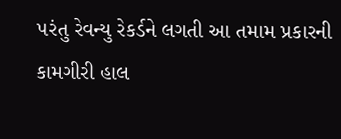૫રંતુ રેવન્યુ રેકર્ડને લગતી આ તમામ પ્રકારની કામગીરી હાલ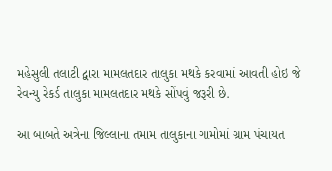મહેસુલી તલાટી દ્વારા મામલતદાર તાલુકા મથકે કરવામાં આવતી હોઇ જે રેવન્યુ રેકર્ડ તાલુકા મામલતદાર મથકે સોંપવું જરૂરી છે.

આ બાબતે અત્રેના જિલ્લાના તમામ તાલુકાના ગામોમાં ગ્રામ પંચાયત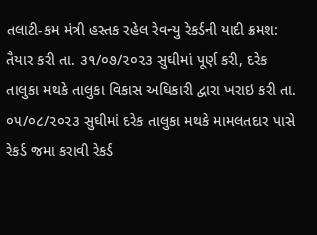તલાટી-કમ મંત્રી હસ્તક રહેલ રેવન્યુ રેકર્ડની યાદી ક્રમશ: તૈયાર કરી તા. ૩૧/૦૭/૨૦૨૩ સુઘીમાં પૂર્ણ કરી, દરેક તાલુકા મથકે તાલુકા વિકાસ અઘિકારી દ્વારા ખરાઇ કરી તા. ૦૫/૦૮/૨૦૨૩ સુઘીમાં દરેક તાલુકા મથકે મામલતદાર પાસે રેકર્ડ જમા કરાવી રેકર્ડ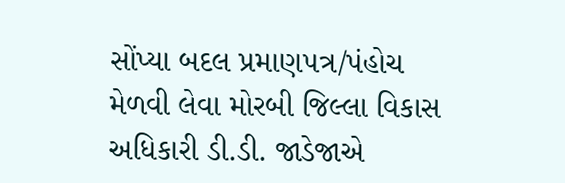સોંપ્યા બદલ પ્રમાણ૫ત્ર/પંહોચ મેળવી લેવા મોરબી જિલ્લા વિકાસ અધિકારી ડી.ડી. જાડેજાએ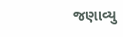જણાવ્યુ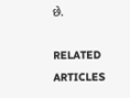છે.

RELATED ARTICLES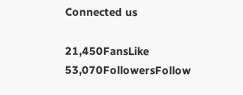Connected us

21,450FansLike
53,070FollowersFollow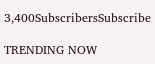3,400SubscribersSubscribe

TRENDING NOW